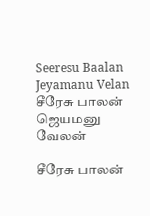Seeresu Baalan Jeyamanu Velan சீரேசு பாலன் ஜெயமனு வேலன்

சீரேசு பாலன்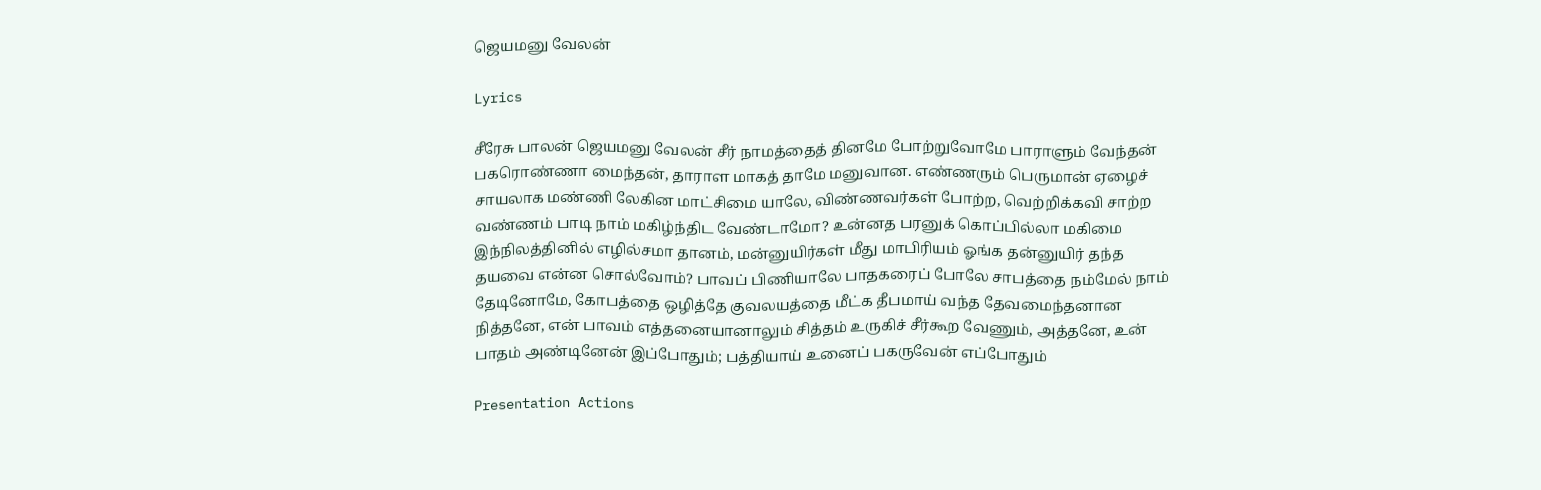ஜெயமனு வேலன்

Lyrics

சீரேசு பாலன் ஜெயமனு வேலன் சீர் நாமத்தைத் தினமே போற்றுவோமே பாராளும் வேந்தன் பகரொண்ணா மைந்தன், தாராள மாகத் தாமே மனுவான. எண்ணரும் பெருமான் ஏழைச் சாயலாக மண்ணி லேகின மாட்சிமை யாலே, விண்ணவர்கள் போற்ற, வெற்றிக்கவி சாற்ற வண்ணம் பாடி நாம் மகிழ்ந்திட வேண்டாமோ? உன்னத பரனுக் கொப்பில்லா மகிமை இந்நிலத்தினில் எழில்சமா தானம், மன்னுயிர்கள் மீது மாபிரியம் ஓங்க தன்னுயிர் தந்த தயவை என்ன சொல்வோம்? பாவப் பிணியாலே பாதகரைப் போலே சாபத்தை நம்மேல் நாம் தேடினோமே, கோபத்தை ஒழித்தே குவலயத்தை மீட்க தீபமாய் வந்த தேவமைந்தனான நித்தனே, என் பாவம் எத்தனையானாலும் சித்தம் உருகிச் சீர்கூற வேணும், அத்தனே, உன் பாதம் அண்டினேன் இப்போதும்; பத்தியாய் உனைப் பகருவேன் எப்போதும்

Presentation Actions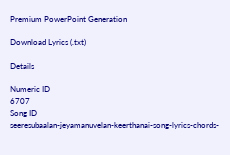Premium PowerPoint Generation

Download Lyrics (.txt)

Details

Numeric ID
6707
Song ID
seeresubaalan-jeyamanuvelan-keerthanai-song-lyrics-chords-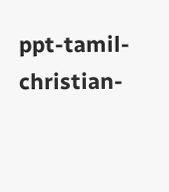ppt-tamil-christian-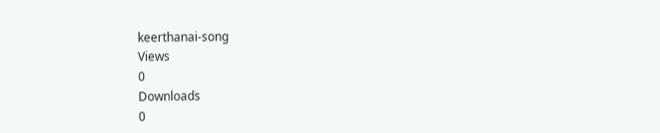keerthanai-song
Views
0
Downloads
0